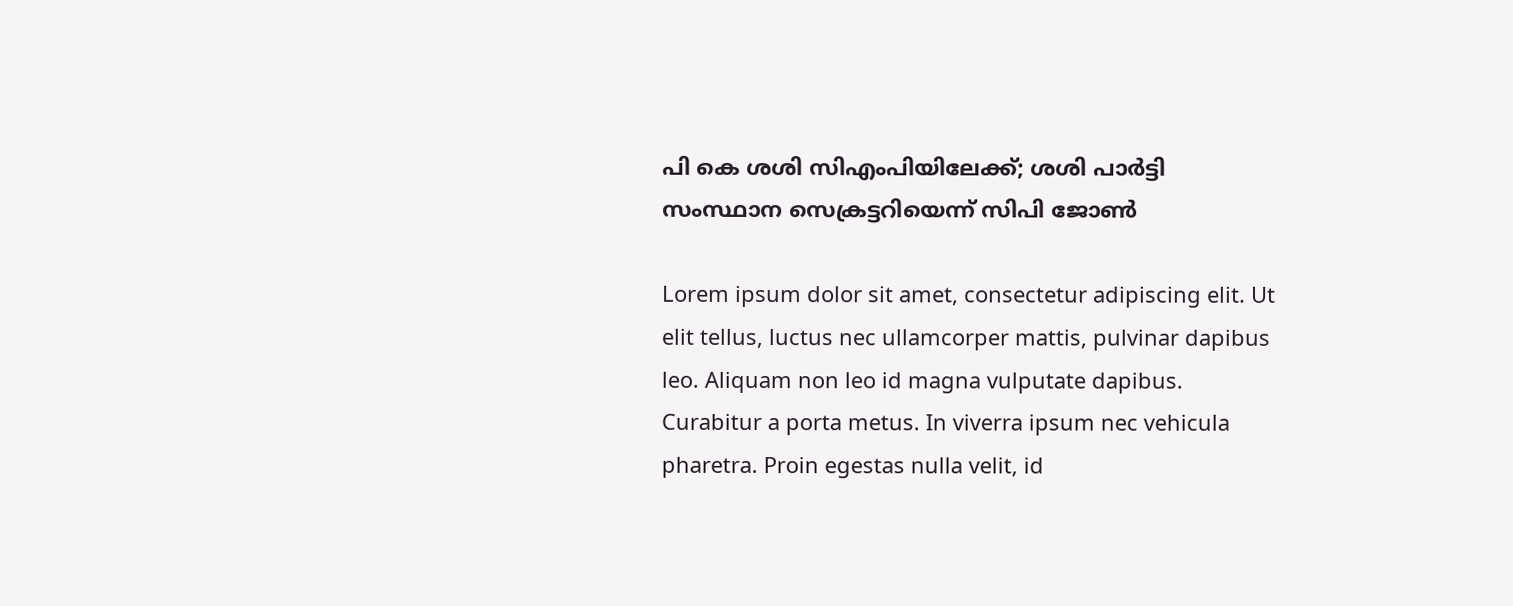പി കെ ശശി സിഎംപിയിലേക്ക്; ശശി പാര്‍ട്ടി സംസ്ഥാന സെക്രട്ടറിയെന്ന് സിപി ജോണ്‍

Lorem ipsum dolor sit amet, consectetur adipiscing elit. Ut elit tellus, luctus nec ullamcorper mattis, pulvinar dapibus leo. Aliquam non leo id magna vulputate dapibus. Curabitur a porta metus. In viverra ipsum nec vehicula pharetra. Proin egestas nulla velit, id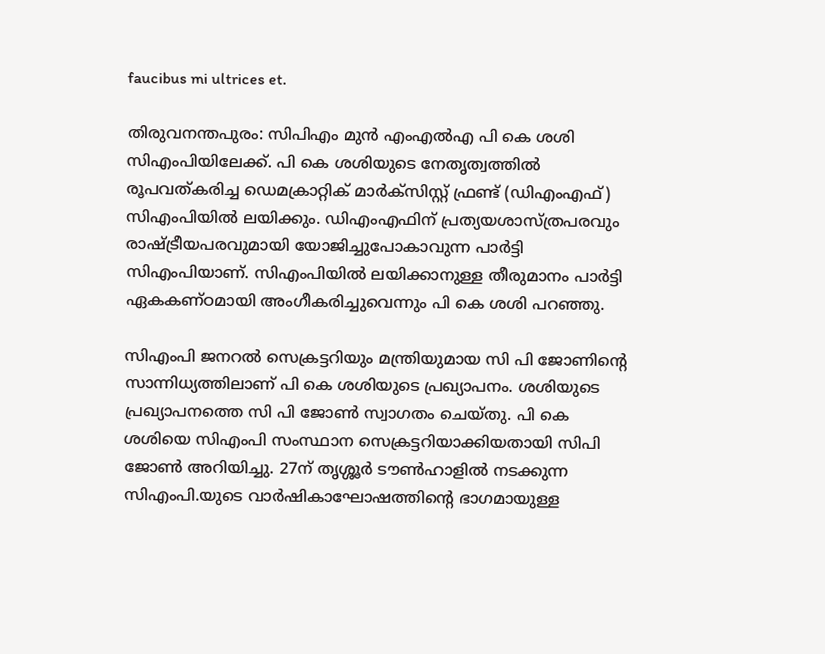faucibus mi ultrices et.

തിരുവനന്തപുരം: സിപിഎം മുന്‍ എംഎല്‍എ പി കെ ശശി സിഎംപിയിലേക്ക്. പി കെ ശശിയുടെ നേതൃത്വത്തില്‍ രൂപവത്കരിച്ച ഡെമക്രാറ്റിക് മാര്‍ക്‌സിസ്റ്റ് ഫ്രണ്ട് (ഡിഎംഎഫ്) സിഎംപിയില്‍ ലയിക്കും. ഡിഎംഎഫിന് പ്രത്യയശാസ്ത്രപരവും രാഷ്ട്രീയപരവുമായി യോജിച്ചുപോകാവുന്ന പാര്‍ട്ടി സിഎംപിയാണ്. സിഎംപിയില്‍ ലയിക്കാനുള്ള തീരുമാനം പാര്‍ട്ടി ഏകകണ്ഠമായി അംഗീകരിച്ചുവെന്നും പി കെ ശശി പറഞ്ഞു.

സിഎംപി ജനറല്‍ സെക്രട്ടറിയും മന്ത്രിയുമായ സി പി ജോണിന്റെ സാന്നിധ്യത്തിലാണ് പി കെ ശശിയുടെ പ്രഖ്യാപനം. ശശിയുടെ പ്രഖ്യാപനത്തെ സി പി ജോണ്‍ സ്വാഗതം ചെയ്തു. പി കെ ശശിയെ സിഎംപി സംസ്ഥാന സെക്രട്ടറിയാക്കിയതായി സിപി ജോണ്‍ അറിയിച്ചു. 27ന് തൃശ്ശൂര്‍ ടൗണ്‍ഹാളില്‍ നടക്കുന്ന സിഎംപി.യുടെ വാര്‍ഷികാഘോഷത്തിന്റെ ഭാഗമായുള്ള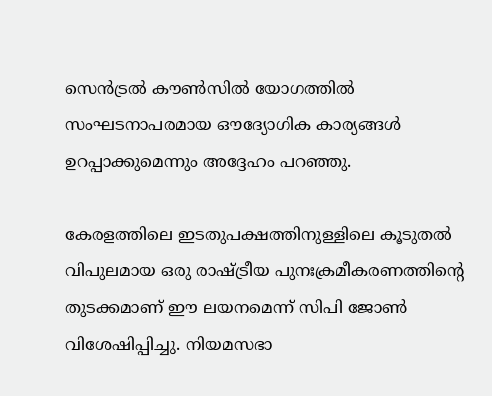സെന്‍ട്രല്‍ കൗണ്‍സില്‍ യോഗത്തില്‍ സംഘടനാപരമായ ഔദ്യോഗിക കാര്യങ്ങള്‍ ഉറപ്പാക്കുമെന്നും അദ്ദേഹം പറഞ്ഞു.

കേരളത്തിലെ ഇടതുപക്ഷത്തിനുള്ളിലെ കൂടുതല്‍ വിപുലമായ ഒരു രാഷ്ട്രീയ പുനഃക്രമീകരണത്തിന്റെ തുടക്കമാണ് ഈ ലയനമെന്ന് സിപി ജോണ്‍ വിശേഷിപ്പിച്ചു. നിയമസഭാ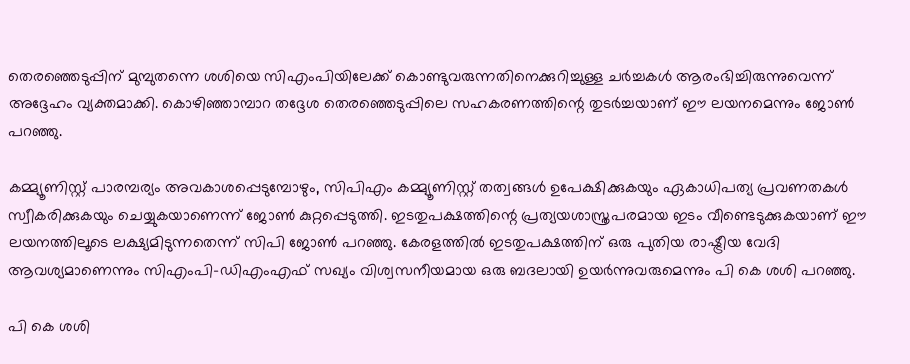തെരഞ്ഞെടുപ്പിന് മുമ്പുതന്നെ ശശിയെ സിഎംപിയിലേക്ക് കൊണ്ടുവരുന്നതിനെക്കുറിച്ചുള്ള ചര്‍ച്ചകള്‍ ആരംഭിച്ചിരുന്നുവെന്ന് അദ്ദേഹം വ്യക്തമാക്കി. കൊഴിഞ്ഞാമ്പാറ തദ്ദേശ തെരഞ്ഞെടുപ്പിലെ സഹകരണത്തിന്റെ തുടര്‍ച്ചയാണ് ഈ ലയനമെന്നും ജോണ്‍ പറഞ്ഞു.

കമ്മ്യൂണിസ്റ്റ് പാരമ്പര്യം അവകാശപ്പെടുമ്പോഴും, സിപിഎം കമ്മ്യൂണിസ്റ്റ് തത്വങ്ങള്‍ ഉപേക്ഷിക്കുകയും ഏകാധിപത്യ പ്രവണതകള്‍ സ്വീകരിക്കുകയും ചെയ്യുകയാണെന്ന് ജോണ്‍ കുറ്റപ്പെടുത്തി. ഇടതുപക്ഷത്തിന്റെ പ്രത്യയശാസ്ത്രപരമായ ഇടം വീണ്ടെടുക്കുകയാണ് ഈ ലയനത്തിലൂടെ ലക്ഷ്യമിടുന്നതെന്ന് സിപി ജോണ്‍ പറഞ്ഞു. കേരളത്തില്‍ ഇടതുപക്ഷത്തിന് ഒരു പുതിയ രാഷ്ട്രീയ വേദി ആവശ്യമാണെന്നും സിഎംപി-ഡിഎംഎഫ് സഖ്യം വിശ്വസനീയമായ ഒരു ബദലായി ഉയര്‍ന്നുവരുമെന്നും പി കെ ശശി പറഞ്ഞു.

പി കെ ശശി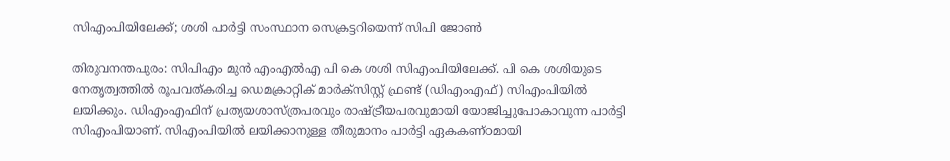സിഎംപിയിലേക്ക്; ശശി പാര്‍ട്ടി സംസ്ഥാന സെക്രട്ടറിയെന്ന് സിപി ജോണ്‍

തിരുവനന്തപുരം: സിപിഎം മുന്‍ എംഎല്‍എ പി കെ ശശി സിഎംപിയിലേക്ക്. പി കെ ശശിയുടെ നേതൃത്വത്തില്‍ രൂപവത്കരിച്ച ഡെമക്രാറ്റിക് മാര്‍ക്‌സിസ്റ്റ് ഫ്രണ്ട് (ഡിഎംഎഫ്) സിഎംപിയില്‍ ലയിക്കും. ഡിഎംഎഫിന് പ്രത്യയശാസ്ത്രപരവും രാഷ്ട്രീയപരവുമായി യോജിച്ചുപോകാവുന്ന പാര്‍ട്ടി സിഎംപിയാണ്. സിഎംപിയില്‍ ലയിക്കാനുള്ള തീരുമാനം പാര്‍ട്ടി ഏകകണ്ഠമായി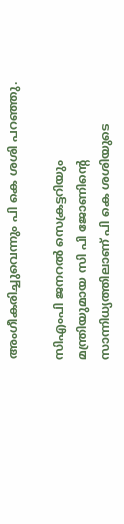അംഗീകരിച്ചുവെന്നും പി കെ ശശി പറഞ്ഞു.

സിഎംപി ജനറല്‍ സെക്രട്ടറിയും മന്ത്രിയുമായ സി പി ജോണിന്റെ സാന്നിധ്യത്തിലാണ് പി കെ ശശിയുടെ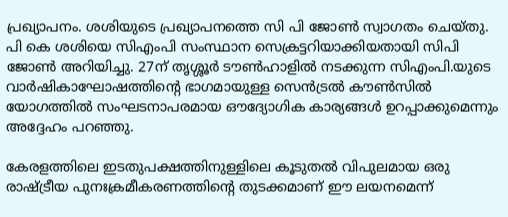പ്രഖ്യാപനം. ശശിയുടെ പ്രഖ്യാപനത്തെ സി പി ജോണ്‍ സ്വാഗതം ചെയ്തു. പി കെ ശശിയെ സിഎംപി സംസ്ഥാന സെക്രട്ടറിയാക്കിയതായി സിപി ജോണ്‍ അറിയിച്ചു. 27ന് തൃശ്ശൂര്‍ ടൗണ്‍ഹാളില്‍ നടക്കുന്ന സിഎംപി.യുടെ വാര്‍ഷികാഘോഷത്തിന്റെ ഭാഗമായുള്ള സെന്‍ട്രല്‍ കൗണ്‍സില്‍ യോഗത്തില്‍ സംഘടനാപരമായ ഔദ്യോഗിക കാര്യങ്ങള്‍ ഉറപ്പാക്കുമെന്നും അദ്ദേഹം പറഞ്ഞു.

കേരളത്തിലെ ഇടതുപക്ഷത്തിനുള്ളിലെ കൂടുതല്‍ വിപുലമായ ഒരു രാഷ്ട്രീയ പുനഃക്രമീകരണത്തിന്റെ തുടക്കമാണ് ഈ ലയനമെന്ന്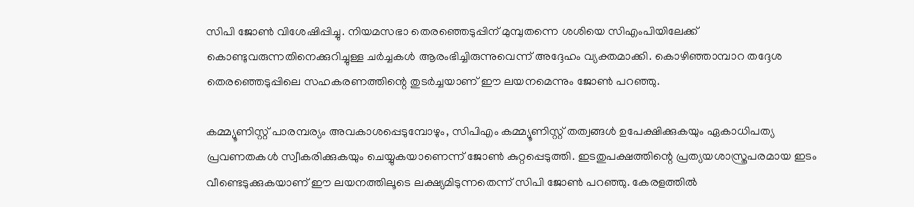സിപി ജോണ്‍ വിശേഷിപ്പിച്ചു. നിയമസഭാ തെരഞ്ഞെടുപ്പിന് മുമ്പുതന്നെ ശശിയെ സിഎംപിയിലേക്ക് കൊണ്ടുവരുന്നതിനെക്കുറിച്ചുള്ള ചര്‍ച്ചകള്‍ ആരംഭിച്ചിരുന്നുവെന്ന് അദ്ദേഹം വ്യക്തമാക്കി. കൊഴിഞ്ഞാമ്പാറ തദ്ദേശ തെരഞ്ഞെടുപ്പിലെ സഹകരണത്തിന്റെ തുടര്‍ച്ചയാണ് ഈ ലയനമെന്നും ജോണ്‍ പറഞ്ഞു.

കമ്മ്യൂണിസ്റ്റ് പാരമ്പര്യം അവകാശപ്പെടുമ്പോഴും, സിപിഎം കമ്മ്യൂണിസ്റ്റ് തത്വങ്ങള്‍ ഉപേക്ഷിക്കുകയും ഏകാധിപത്യ പ്രവണതകള്‍ സ്വീകരിക്കുകയും ചെയ്യുകയാണെന്ന് ജോണ്‍ കുറ്റപ്പെടുത്തി. ഇടതുപക്ഷത്തിന്റെ പ്രത്യയശാസ്ത്രപരമായ ഇടം വീണ്ടെടുക്കുകയാണ് ഈ ലയനത്തിലൂടെ ലക്ഷ്യമിടുന്നതെന്ന് സിപി ജോണ്‍ പറഞ്ഞു. കേരളത്തില്‍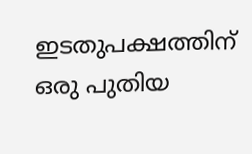ഇടതുപക്ഷത്തിന് ഒരു പുതിയ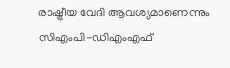രാഷ്ട്രീയ വേദി ആവശ്യമാണെന്നും സിഎംപി-ഡിഎംഎഫ്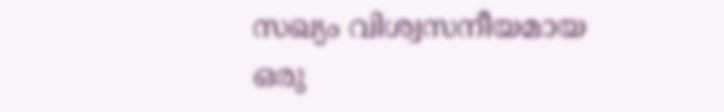സഖ്യം വിശ്വസനീയമായ ഒരു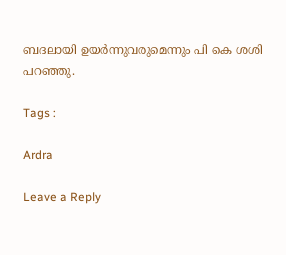ബദലായി ഉയര്‍ന്നുവരുമെന്നും പി കെ ശശി പറഞ്ഞു.

Tags :

Ardra

Leave a Reply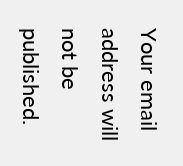Your email address will not be published.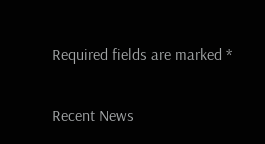Required fields are marked *

Recent News